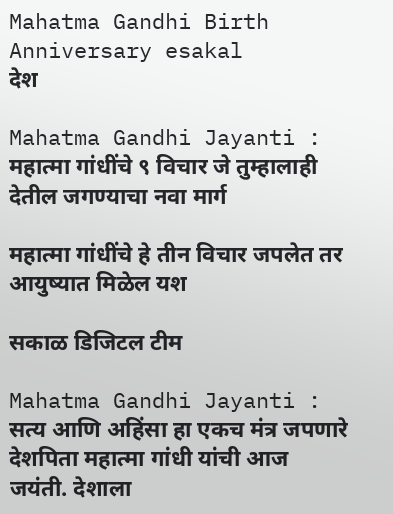Mahatma Gandhi Birth Anniversary esakal
देश

Mahatma Gandhi Jayanti : महात्मा गांधींचे ९ विचार जे तुम्हालाही देतील जगण्याचा नवा मार्ग

महात्मा गांधींचे हे तीन विचार जपलेत तर आयुष्यात मिळेल यश

सकाळ डिजिटल टीम

Mahatma Gandhi Jayanti : सत्य आणि अहिंसा हा एकच मंत्र जपणारे देशपिता महात्मा गांधी यांची आज जयंती. देशाला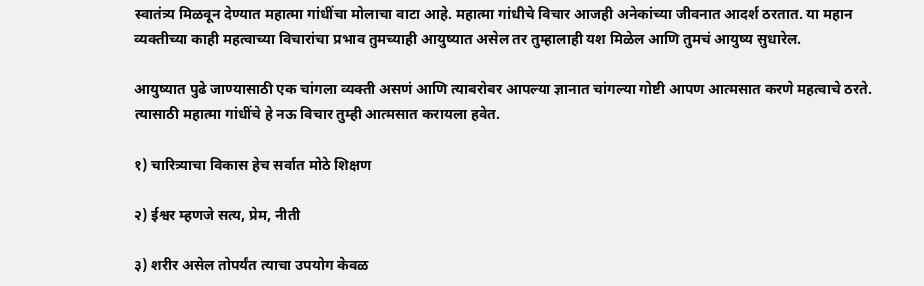स्वातंत्र्य मिळवून देण्यात महात्मा गांधींचा मोलाचा वाटा आहे. महात्मा गांधीचे विचार आजही अनेकांच्या जीवनात आदर्श ठरतात. या महान व्यक्तीच्या काही महत्वाच्या विचारांचा प्रभाव तुमच्याही आयुष्यात असेल तर तुम्हालाही यश मिळेल आणि तुमचं आयुष्य सुधारेल.

आयुष्यात पुढे जाण्यासाठी एक चांगला व्यक्ती असणं आणि त्याबरोबर आपल्या ज्ञानात चांगल्या गोष्टी आपण आत्मसात करणे महत्वाचे ठरते. त्यासाठी महात्मा गांधींचे हे नऊ विचार तुम्ही आत्मसात करायला हवेत.

१) चारित्र्याचा विकास हेच सर्वात मोठे शिक्षण

२) ईश्वर म्हणजे सत्य, प्रेम, नीती

३) शरीर असेल तोपर्यंत त्याचा उपयोग केवळ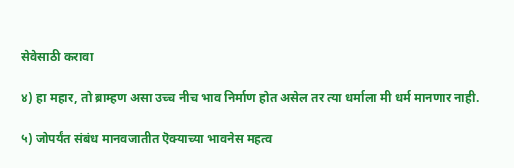सेवेसाठी करावा

४) हा महार, तो ब्राम्हण असा उच्च नीच भाव निर्माण होत असेल तर त्या धर्माला मी धर्म मानणार नाही.

५) जोपर्यंत संबंध मानवजातीत ऎक्याच्या भावनेस महत्व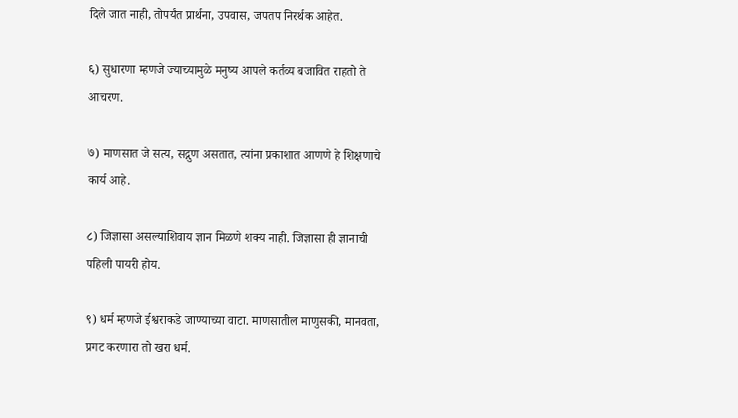दिले जात नाही, तोपर्यंत प्रार्थना, उपवास, जपतप निरर्थक आहेत.

६) सुधारणा म्हणजे ज्याच्यामुळे मनुष्य आपले कर्तव्य बजावित राहतो ते आचरण.

७) माणसात जे सत्य, सद्गुण असतात, त्यांना प्रकाशात आणणे हे शिक्षणाचे कार्य आहे.

८) जिज्ञासा असल्याशिवाय ज्ञान मिळणे शक्य नाही. जिज्ञासा ही ज्ञानाची पहिली पायरी होय.

९) धर्म म्हणजे ईश्वराकडे जाण्याच्या वाटा. माणसातील माणुसकी, मानवता, प्रगट करणारा तो खरा धर्म.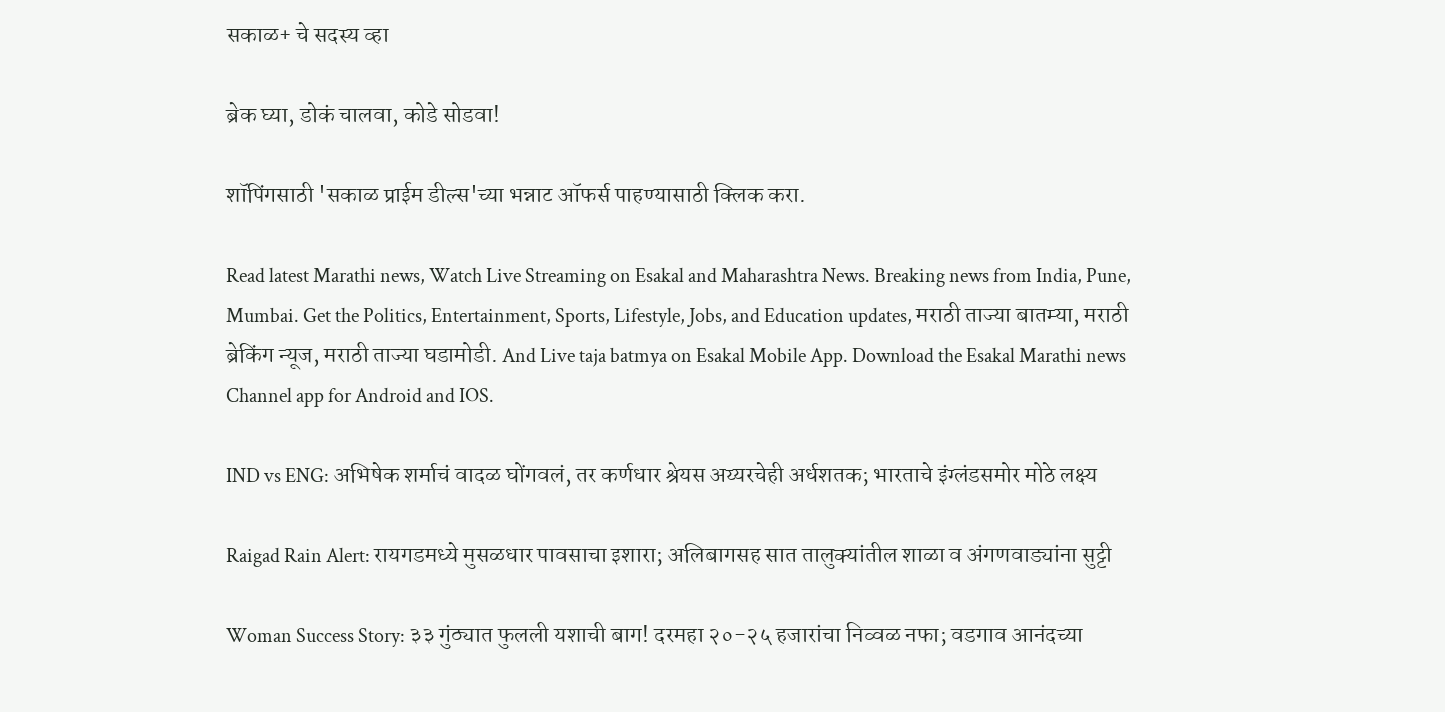सकाळ+ चे सदस्य व्हा

ब्रेक घ्या, डोकं चालवा, कोडे सोडवा!

शॉपिंगसाठी 'सकाळ प्राईम डील्स'च्या भन्नाट ऑफर्स पाहण्यासाठी क्लिक करा.

Read latest Marathi news, Watch Live Streaming on Esakal and Maharashtra News. Breaking news from India, Pune, Mumbai. Get the Politics, Entertainment, Sports, Lifestyle, Jobs, and Education updates, मराठी ताज्या बातम्या, मराठी ब्रेकिंग न्यूज, मराठी ताज्या घडामोडी. And Live taja batmya on Esakal Mobile App. Download the Esakal Marathi news Channel app for Android and IOS.

IND vs ENG: अभिषेक शर्माचं वादळ घोंगवलं, तर कर्णधार श्रेयस अय्यरचेही अर्धशतक; भारताचे इंग्लंडसमोर मोठे लक्ष्य

Raigad Rain Alert: रायगडमध्ये मुसळधार पावसाचा इशारा; अलिबागसह सात तालुक्यांतील शाळा व अंगणवाड्यांना सुट्टी

Woman Success Story: ३३ गुंठ्यात फुलली यशाची बाग! दरमहा २०-२५ हजारांचा निव्वळ नफा; वडगाव आनंदच्या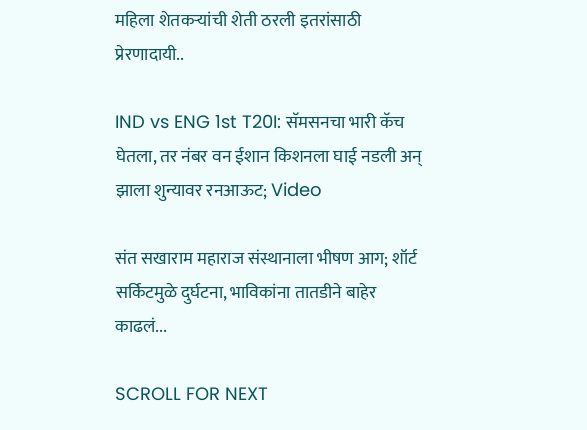महिला शेतकऱ्यांची शेती ठरली इतरांसाठी प्रेरणादायी..

IND vs ENG 1st T20I: सॅमसनचा भारी कॅच घेतला, तर नंबर वन ईशान किशनला घाई नडली अन् झाला शुन्यावर रनआऊट; Video

संत सखाराम महाराज संस्थानाला भीषण आग; शॉर्ट सर्किटमुळे दुर्घटना, भाविकांना तातडीने बाहेर काढलं...

SCROLL FOR NEXT